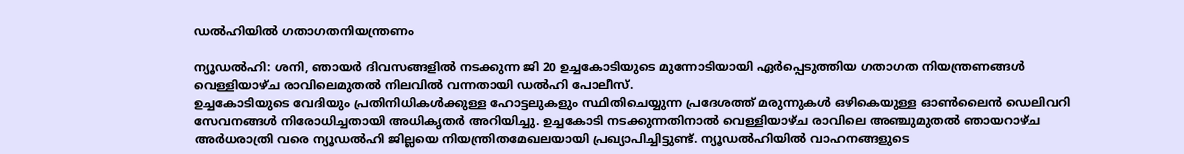ഡല്‍ഹിയില്‍ ഗതാഗതനിയന്ത്രണം

ന്യൂഡല്‍ഹി: ശനി, ഞായര്‍ ദിവസങ്ങളില്‍ നടക്കുന്ന ജി 20 ഉച്ചകോടിയുടെ മുന്നോടിയായി ഏര്‍പ്പെടുത്തിയ ഗതാഗത നിയന്ത്രണങ്ങള്‍ വെള്ളിയാഴ്ച രാവിലെമുതല്‍ നിലവില്‍ വന്നതായി ഡല്‍ഹി പോലീസ്.
ഉച്ചകോടിയുടെ വേദിയും പ്രതിനിധികള്‍ക്കുള്ള ഹോട്ടലുകളും സ്ഥിതിചെയ്യുന്ന പ്രദേശത്ത് മരുന്നുകള്‍ ഒഴികെയുള്ള ഓണ്‍ലൈന്‍ ഡെലിവറി സേവനങ്ങള്‍ നിരോധിച്ചതായി അധികൃതര്‍ അറിയിച്ചു. ഉച്ചകോടി നടക്കുന്നതിനാല്‍ വെള്ളിയാഴ്ച രാവിലെ അഞ്ചുമുതല്‍ ഞായറാഴ്ച അര്‍ധരാത്രി വരെ ന്യൂഡല്‍ഹി ജില്ലയെ നിയന്ത്രിതമേഖലയായി പ്രഖ്യാപിച്ചിട്ടുണ്ട്. ന്യൂഡല്‍ഹിയില്‍ വാഹനങ്ങളുടെ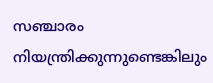സഞ്ചാരം നിയന്ത്രിക്കുന്നുണ്ടെങ്കിലും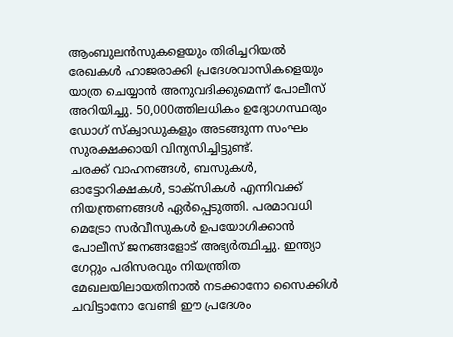ആംബുലന്‍സുകളെയും തിരിച്ചറിയല്‍ രേഖകള്‍ ഹാജരാക്കി പ്രദേശവാസികളെയും യാത്ര ചെയ്യാന്‍ അനുവദിക്കുമെന്ന് പോലീസ് അറിയിച്ചു. 50,000ത്തിലധികം ഉദ്യോഗസ്ഥരും ഡോഗ് സ്‌ക്വാഡുകളും അടങ്ങുന്ന സംഘം സുരക്ഷക്കായി വിന്യസിച്ചിട്ടുണ്ട്.
ചരക്ക് വാഹനങ്ങള്‍, ബസുകള്‍, ഓട്ടോറിക്ഷകള്‍, ടാക്സികള്‍ എന്നിവക്ക് നിയന്ത്രണങ്ങള്‍ ഏര്‍പ്പെടുത്തി. പരമാവധി മെട്രോ സര്‍വീസുകള്‍ ഉപയോഗിക്കാന്‍ പോലീസ് ജനങ്ങളോട് അഭ്യര്‍ത്ഥിച്ചു. ഇന്ത്യാ ഗേറ്റും പരിസരവും നിയന്ത്രിത മേഖലയിലായതിനാല്‍ നടക്കാനോ സൈക്കിള്‍ ചവിട്ടാനോ വേണ്ടി ഈ പ്രദേശം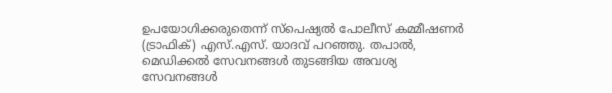ഉപയോഗിക്കരുതെന്ന് സ്പെഷ്യല്‍ പോലീസ് കമ്മീഷണര്‍ (ട്രാഫിക്) എസ്.എസ്. യാദവ് പറഞ്ഞു. തപാല്‍, മെഡിക്കല്‍ സേവനങ്ങള്‍ തുടങ്ങിയ അവശ്യ സേവനങ്ങള്‍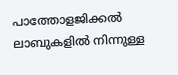പാത്തോളജിക്കല്‍ ലാബുകളില്‍ നിന്നുള്ള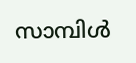സാമ്പിള്‍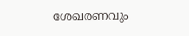ശേഖരണവും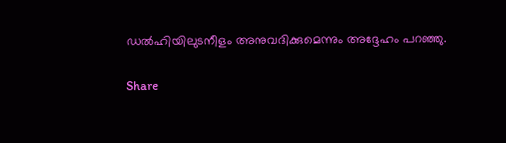ഡല്‍ഹിയിലുടനീളം അനുവദിക്കുമെന്നും അദ്ദേഹം പറഞ്ഞു.

Share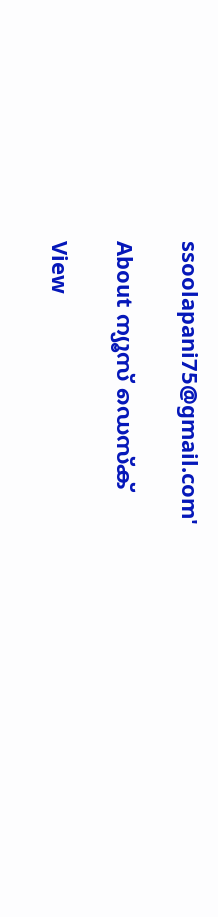ssoolapani75@gmail.com'

About ന്യൂസ് ഡെസ്ക്

View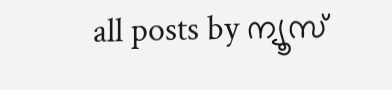all posts by ന്യൂസ്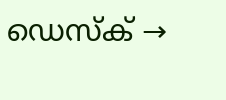ഡെസ്ക് →